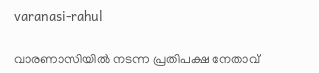varanasi-rahul

വാരണാസിയില്‍ നടന്ന പ്രതിപക്ഷ നേതാവ്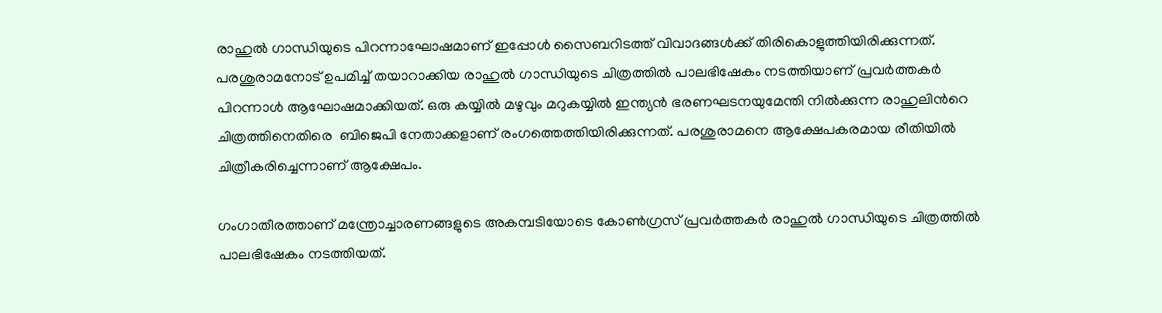രാഹുല്‍ ഗാന്ധിയുടെ പിറന്നാഘോഷമാണ് ഇപ്പോള്‍ സൈബറിടത്ത് വിവാദങ്ങള്‍ക്ക് തിരികൊളുത്തിയിരിക്കുന്നത്. പരശുരാമനോട് ഉപമിച്ച് തയാറാക്കിയ രാഹുല്‍ ഗാന്ധിയുടെ ചിത്രത്തില്‍ പാലഭിഷേകം നടത്തിയാണ് പ്രവര്‍ത്തകര്‍ പിറന്നാള്‍ ആഘോഷമാക്കിയത്. ഒരു കയ്യില്‍ മഴുവും മറുകയ്യില്‍ ഇന്ത്യന്‍ ഭരണഘടനയുമേന്തി നില്‍ക്കുന്ന രാഹുലിന്‍റെ ചിത്രത്തിനെതിരെ  ബിജെപി നേതാക്കളാണ് രംഗത്തെത്തിയിരിക്കുന്നത്. പരശുരാമനെ ആക്ഷേപകരമായ രീതിയിൽ ചിത്രീകരിച്ചെന്നാണ് ആക്ഷേപം.

ഗംഗാതീരത്താണ് മന്ത്രോച്ചാരണങ്ങളുടെ അകമ്പടിയോടെ കോണ്‍ഗ്രസ് പ്രവര്‍ത്തകര്‍ രാഹുല്‍ ഗാന്ധിയുടെ ചിത്രത്തില്‍ പാലഭിഷേകം നടത്തിയത്.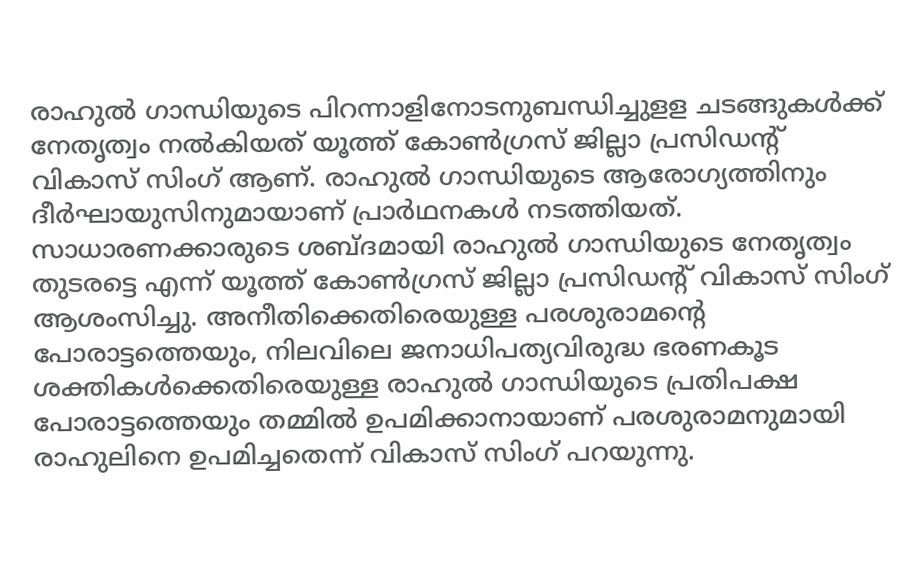രാഹുല്‍ ഗാന്ധിയുടെ പിറന്നാളിനോടനുബന്ധിച്ചുളള ചടങ്ങുകള്‍ക്ക് നേതൃത്വം നല്‍കിയത് യൂത്ത് കോൺഗ്രസ് ജില്ലാ പ്രസിഡന്‍റ് വികാസ് സിംഗ് ആണ്. രാഹുല്‍ ഗാന്ധിയുടെ ആരോഗ്യത്തിനും ദീർഘായുസിനുമായാണ് പ്രാര്‍ഥനകള്‍ നടത്തിയത്. സാധാരണക്കാരുടെ ശബ്ദമായി രാഹുൽ ഗാന്ധിയുടെ നേതൃത്വം തുടരട്ടെ എന്ന് യൂത്ത് കോൺഗ്രസ് ജില്ലാ പ്രസിഡന്‍റ് വികാസ് സിംഗ് ആശംസിച്ചു. അനീതിക്കെതിരെയുള്ള പരശുരാമന്‍റെ പോരാട്ടത്തെയും, നിലവിലെ ജനാധിപത്യവിരുദ്ധ ഭരണകൂട ശക്തികൾക്കെതിരെയുള്ള രാഹുൽ ഗാന്ധിയുടെ പ്രതിപക്ഷ പോരാട്ടത്തെയും തമ്മിൽ ഉപമിക്കാനായാണ് പരശുരാമനുമായി രാഹുലിനെ ഉപമിച്ചതെന്ന് വികാസ് സിംഗ് പറയുന്നു.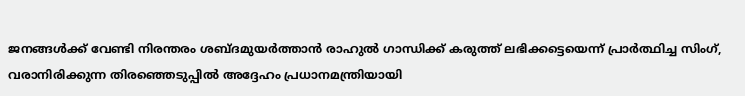ജനങ്ങൾക്ക് വേണ്ടി നിരന്തരം ശബ്ദമുയർത്താൻ രാഹുല്‍ ഗാന്ധിക്ക് കരുത്ത് ലഭിക്കട്ടെയെന്ന് പ്രാർത്ഥിച്ച സിംഗ്, വരാനിരിക്കുന്ന തിരഞ്ഞെടുപ്പിൽ അദ്ദേഹം പ്രധാനമന്ത്രിയായി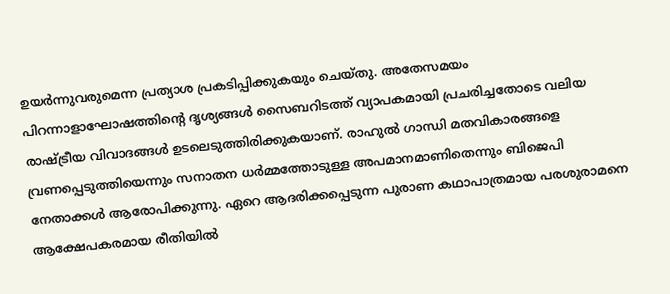ഉയർന്നുവരുമെന്ന പ്രത്യാശ പ്രകടിപ്പിക്കുകയും ചെയ്തു. അതേസമയം പിറന്നാളാഘോഷത്തിന്‍റെ ദൃശ്യങ്ങള്‍ സൈബറിടത്ത് വ്യാപകമായി പ്രചരിച്ചതോടെ വലിയ രാഷ്ട്രീയ വിവാദങ്ങള്‍ ഉടലെടുത്തിരിക്കുകയാണ്. രാഹുൽ ഗാന്ധി മതവികാരങ്ങളെ വ്രണപ്പെടുത്തിയെന്നും സനാതന ധർമ്മത്തോടുള്ള അപമാനമാണിതെന്നും ബിജെപി നേതാക്കള്‍ ആരോപിക്കുന്നു. ഏറെ ആദരിക്കപ്പെടുന്ന പുരാണ കഥാപാത്രമായ പരശുരാമനെ ആക്ഷേപകരമായ രീതിയിൽ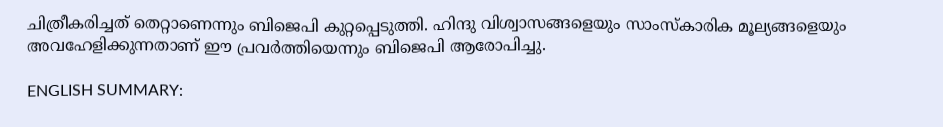ചിത്രീകരിച്ചത് തെറ്റാണെന്നും ബിജെപി കുറ്റപ്പെടുത്തി. ഹിന്ദു വിശ്വാസങ്ങളെയും സാംസ്കാരിക മൂല്യങ്ങളെയും അവഹേളിക്കുന്നതാണ് ഈ പ്രവര്‍ത്തിയെന്നും ബിജെപി ആരോപിച്ചു.

ENGLISH SUMMARY: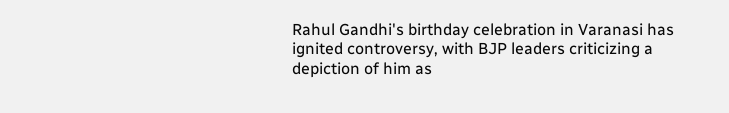Rahul Gandhi's birthday celebration in Varanasi has ignited controversy, with BJP leaders criticizing a depiction of him as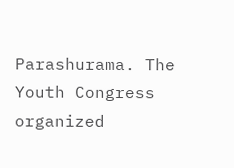Parashurama. The Youth Congress organized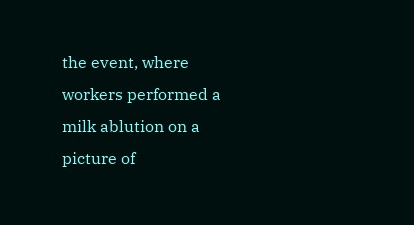the event, where workers performed a milk ablution on a picture of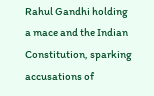Rahul Gandhi holding a mace and the Indian Constitution, sparking accusations of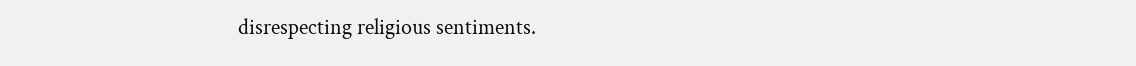disrespecting religious sentiments.